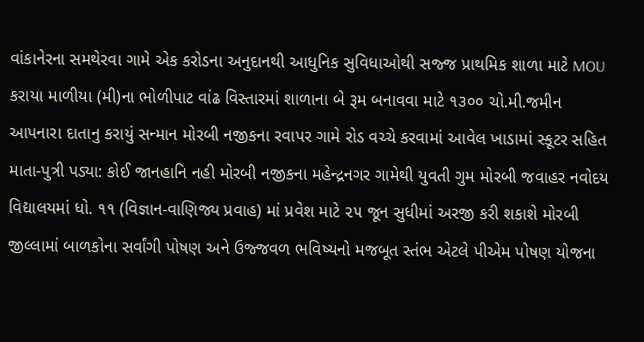વાંકાનેરના સમથેરવા ગામે એક કરોડના અનુદાનથી આધુનિક સુવિધાઓથી સજ્જ પ્રાથમિક શાળા માટે MOU કરાયા માળીયા (મી)ના ભોળીપાટ વાંઢ વિસ્તારમાં શાળાના બે રૂમ બનાવવા માટે ૧૩૦૦ ચો.મી.જમીન આપનારા દાતાનુ કરાયું સન્માન મોરબી નજીકના રવાપર ગામે રોડ વચ્ચે કરવામાં આવેલ ખાડામાં સ્કૂટર સહિત માતા-પુત્રી પડ્યા: કોઈ જાનહાનિ નહી મોરબી નજીકના મહેન્દ્રનગર ગામેથી યુવતી ગુમ મોરબી જવાહર નવોદય વિદ્યાલયમાં ધો. ૧૧ (વિજ્ઞાન-વાણિજ્ય પ્રવાહ) માં પ્રવેશ માટે ૨૫ જૂન સુધીમાં અરજી કરી શકાશે મોરબી જીલ્લામાં બાળકોના સર્વાંગી પોષણ અને ઉજ્જવળ ભવિષ્યનો મજબૂત સ્તંભ એટલે પીએમ પોષણ યોજના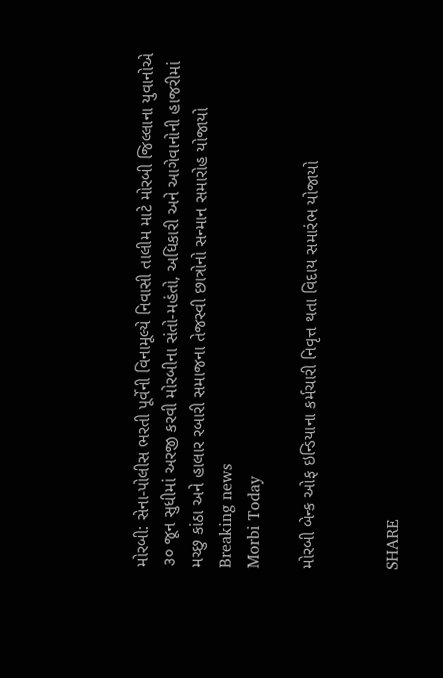મોરબી: સેના-પોલીસ ભરતી પૂર્વેની વિનામૂલ્યે નિવાસી તાલીમ માટે મોરબી જિલ્લાના યુવાનોએ ૩૦ જૂન સુધીમાં અરજી કરવી મોરબીના સંતો-મહંતો, અધિકારી અને આગેવાનોની હાજરીમાં મચ્છુ કાંઠા અને હાલાર રબારી સમાજના તેજસ્વી છાત્રોનો સન્માન સમારોહ યોજાયો
Breaking news
Morbi Today

મોરબી બેન્ક ઓફ ઇન્ડિયાના કર્મચારી નિવૃત્ત થતા વિદાય સમારંભ યોજાયો


SHARE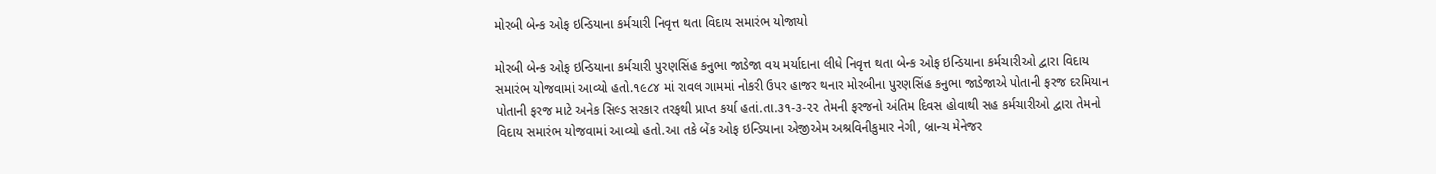મોરબી બેન્ક ઓફ ઇન્ડિયાના કર્મચારી નિવૃત્ત થતા વિદાય સમારંભ યોજાયો

મોરબી બેન્ક ઓફ ઇન્ડિયાના કર્મચારી પુરણસિંહ કનુભા જાડેજા વય મર્યાદાના લીધે નિવૃત્ત થતા બેન્ક ઓફ ઇન્ડિયાના કર્મચારીઓ દ્વારા વિદાય સમારંભ યોજવામાં આવ્યો હતો.૧૯૮૪ માં રાવલ ગામમાં નોકરી ઉપર હાજર થનાર મોરબીના પુરણસિંહ કનુભા જાડેજાએ પોતાની ફરજ દરમિયાન પોતાની ફરજ માટે અનેક સિલ્ડ સરકાર તરફથી પ્રાપ્ત કર્યા હતાં.તા.૩૧-૩-૨૨ તેમની ફરજનો અંતિમ દિવસ હોવાથી સહ કર્મચારીઓ દ્વારા તેમનો વિદાય સમારંભ યોજવામાં આવ્યો હતો.આ તકે બેંક ઓફ ઇન્ડિયાના એજીએમ અશ્રવિનીકુમાર નેગી, બ્રાન્ચ મેનેજર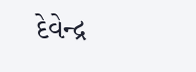દેવેન્દ્ર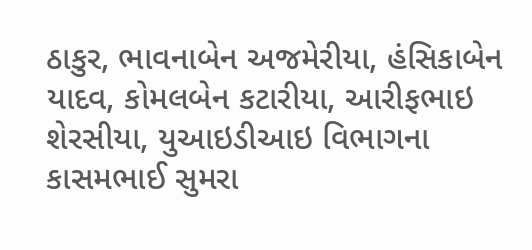ઠાકુર, ભાવનાબેન અજમેરીયા, હંસિકાબેન યાદવ, કોમલબેન કટારીયા, આરીફભાઇ શેરસીયા, યુઆઇડીઆઇ વિભાગના કાસમભાઈ સુમરા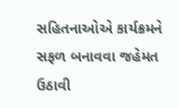સહિતનાઓએ કાર્યક્રમને સફળ બનાવવા જહેમત ઉઠાવી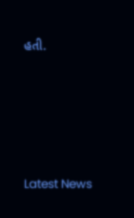હતી.






Latest News